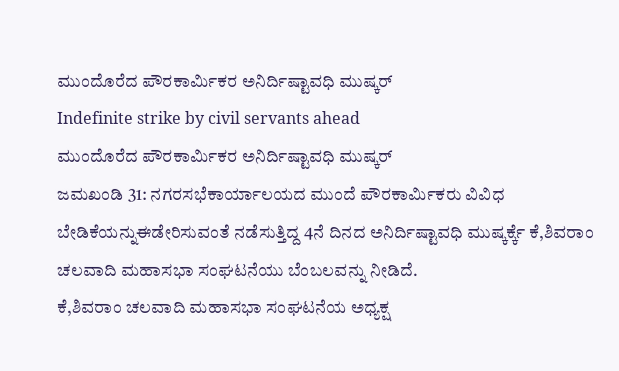ಮುಂದೊರೆದ ಪೌರಕಾರ್ಮಿಕರ ಅನಿರ್ದಿಷ್ಟಾವಧಿ ಮುಷ್ಕರ್
Indefinite strike by civil servants ahead
ಮುಂದೊರೆದ ಪೌರಕಾರ್ಮಿಕರ ಅನಿರ್ದಿಷ್ಟಾವಧಿ ಮುಷ್ಕರ್
ಜಮಖಂಡಿ 31: ನಗರಸಭೆಕಾರ್ಯಾಲಯದ ಮುಂದೆ ಪೌರಕಾರ್ಮಿಕರು ವಿವಿಧ ಬೇಡಿಕೆಯನ್ನುಈಡೇರಿಸುವಂತೆ ನಡೆಸುತ್ತಿದ್ದ 4ನೆ ದಿನದ ಅನಿರ್ದಿಷ್ಟಾವಧಿ ಮುಷ್ಕರ್ಕ್ಕೆ ಕೆ,ಶಿವರಾಂ ಚಲವಾದಿ ಮಹಾಸಭಾ ಸಂಘಟನೆಯು ಬೆಂಬಲವನ್ನು ನೀಡಿದೆ.
ಕೆ,ಶಿವರಾಂ ಚಲವಾದಿ ಮಹಾಸಭಾ ಸಂಘಟನೆಯ ಅಧ್ಯಕ್ಷ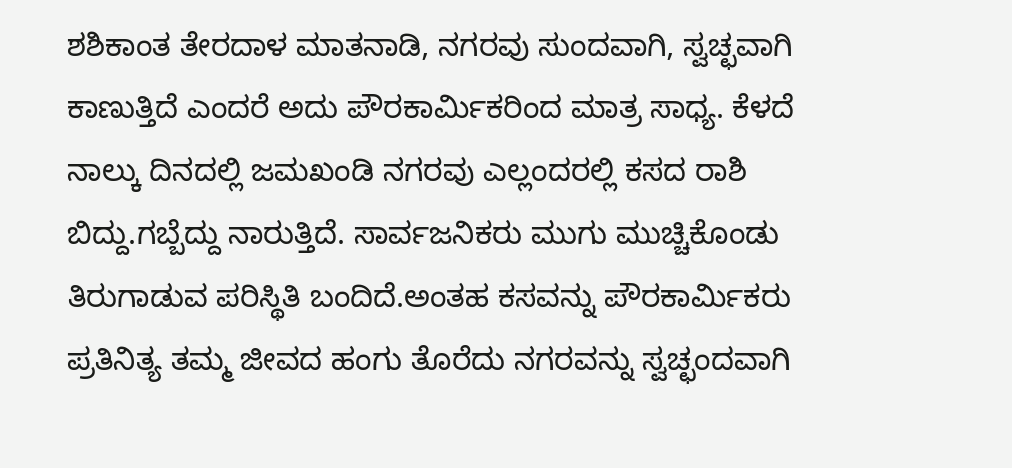ಶಶಿಕಾಂತ ತೇರದಾಳ ಮಾತನಾಡಿ, ನಗರವು ಸುಂದವಾಗಿ, ಸ್ವಚ್ಛವಾಗಿ ಕಾಣುತ್ತಿದೆ ಎಂದರೆ ಅದು ಪೌರಕಾರ್ಮಿಕರಿಂದ ಮಾತ್ರ ಸಾಧ್ಯ. ಕೆಳದೆ ನಾಲ್ಕು ದಿನದಲ್ಲಿ ಜಮಖಂಡಿ ನಗರವು ಎಲ್ಲಂದರಲ್ಲಿ ಕಸದ ರಾಶಿ ಬಿದ್ದು.ಗಬ್ಬೆದ್ದು ನಾರುತ್ತಿದೆ. ಸಾರ್ವಜನಿಕರು ಮುಗು ಮುಚ್ಚಿಕೊಂಡು ತಿರುಗಾಡುವ ಪರಿಸ್ಥಿತಿ ಬಂದಿದೆ.ಅಂತಹ ಕಸವನ್ನು ಪೌರಕಾರ್ಮಿಕರು ಪ್ರತಿನಿತ್ಯ ತಮ್ಮ ಜೀವದ ಹಂಗು ತೊರೆದು ನಗರವನ್ನು ಸ್ವಚ್ಛಂದವಾಗಿ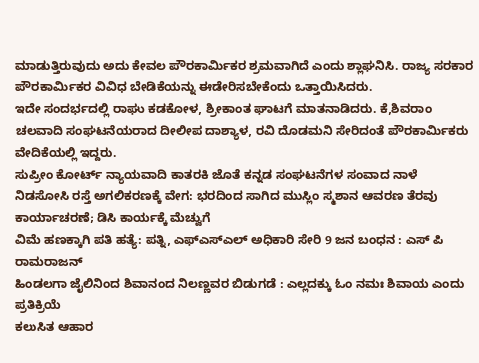ಮಾಡುತ್ತಿರುವುದು ಅದು ಕೇವಲ ಪೌರಕಾರ್ಮಿಕರ ಶ್ರಮವಾಗಿದೆ ಎಂದು ಶ್ಲಾಘನಿಸಿ. ರಾಜ್ಯ ಸರಕಾರ ಪೌರಕಾರ್ಮಿಕರ ವಿವಿಧ ಬೇಡಿಕೆಯನ್ನು ಈಡೇರಿಸಬೇಕೆಂದು ಒತ್ತಾಯಿಸಿದರು.
ಇದೇ ಸಂದರ್ಭದಲ್ಲಿ ರಾಘು ಕಡಕೋಳ, ಶ್ರೀಕಾಂತ ಘಾಟಗೆ ಮಾತನಾಡಿದರು. ಕೆ,ಶಿವರಾಂ ಚಲವಾದಿ ಸಂಘಟನೆಯರಾದ ದೀಲೀಪ ದಾಶ್ಯಾಳ, ರವಿ ದೊಡಮನಿ ಸೇರಿದಂತೆ ಪೌರಕಾರ್ಮಿಕರು ವೇದಿಕೆಯಲ್ಲಿ ಇದ್ದರು.
ಸುಪ್ರೀಂ ಕೋರ್ಟ್ ನ್ಯಾಯವಾದಿ ಕಾತರಕಿ ಜೊತೆ ಕನ್ನಡ ಸಂಘಟನೆಗಳ ಸಂವಾದ ನಾಳೆ
ನಿಡಸೋಸಿ ರಸ್ತೆ ಅಗಲಿಕರಣಕ್ಕೆ ವೇಗ: ಭರದಿಂದ ಸಾಗಿದ ಮುಸ್ಲಿಂ ಸ್ಮಶಾನ ಆವರಣ ತೆರವು ಕಾರ್ಯಾಚರಣೆ; ಡಿಸಿ ಕಾರ್ಯಕ್ಕೆ ಮೆಚ್ವುಗೆ
ವಿಮೆ ಹಣಕ್ಕಾಗಿ ಪತಿ ಹತ್ಯೆ: ಪತ್ನಿ, ಎಫ್ಎಸ್ಎಲ್ ಅಧಿಕಾರಿ ಸೇರಿ 9 ಜನ ಬಂಧನ : ಎಸ್ ಪಿ ರಾಮರಾಜನ್
ಹಿಂಡಲಗಾ ಜೈಲಿನಿಂದ ಶಿವಾನಂದ ನಿಲಣ್ಣವರ ಬಿಡುಗಡೆ : ಎಲ್ಲದಕ್ಕು ಓಂ ನಮಃ ಶಿವಾಯ ಎಂದು ಪ್ರತಿಕ್ರಿಯೆ
ಕಲುಸಿತ ಆಹಾರ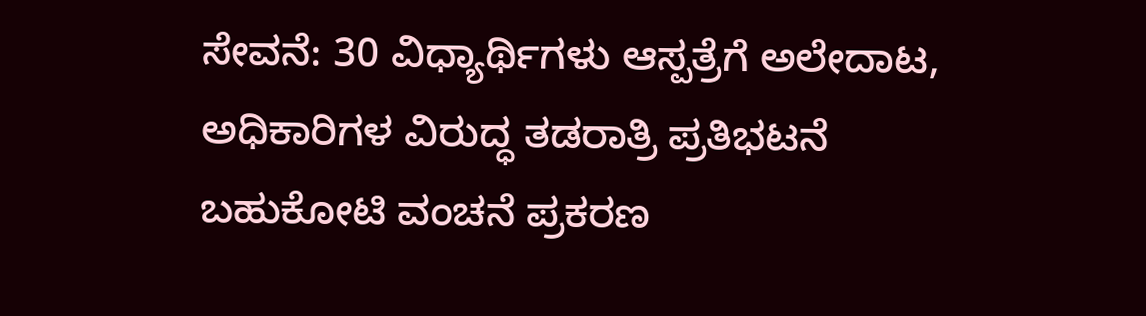ಸೇವನೆ: 30 ವಿಧ್ಯಾರ್ಥಿಗಳು ಆಸ್ಪತ್ರೆಗೆ ಅಲೇದಾಟ, ಅಧಿಕಾರಿಗಳ ವಿರುದ್ಧ ತಡರಾತ್ರಿ ಪ್ರತಿಭಟನೆ
ಬಹುಕೋಟಿ ವಂಚನೆ ಪ್ರಕರಣ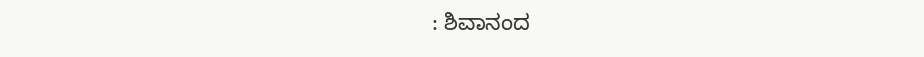: ಶಿವಾನಂದ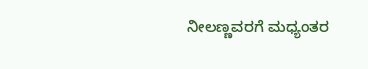ನೀಲಣ್ಣವರಗೆ ಮಧ್ಯಂತರ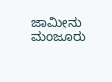ಜಾಮೀನು ಮಂಜೂರು